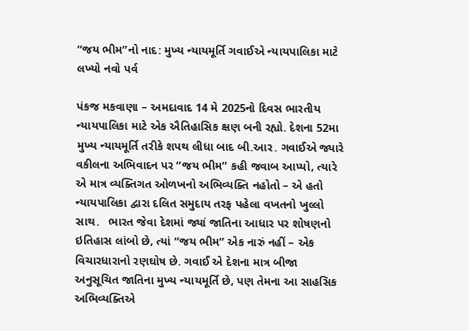“જય ભીમ”નો નાદ: મુખ્ય ન્યાયમૂર્તિ ગવાઈએ ન્યાયપાલિકા માટે લખ્યો નવો પર્વ

પંકજ મકવાણા – અમદાવાદ 14 મે 2025નો દિવસ ભારતીય ન્યાયપાલિકા માટે એક ઐતિહાસિક ક્ષણ બની રહ્યો. દેશના 52મા મુખ્ય ન્યાયમૂર્તિ તરીકે શપથ લીધા બાદ બી.આર. ગવાઈએ જ્યારે વકીલના અભિવાદન પર “જય ભીમ” કહી જવાબ આપ્યો, ત્યારે એ માત્ર વ્યક્તિગત ઓળખનો અભિવ્યક્તિ નહોતો – એ હતો ન્યાયપાલિકા દ્વારા દલિત સમુદાય તરફ પહેલા વખતનો ખુલ્લો સાથ.   ભારત જેવા દેશમાં જ્યાં જાતિના આધાર પર શોષણનો ઇતિહાસ લાંબો છે, ત્યાં “જય ભીમ” એક નારું નહીં – એક વિચારધારાનો રણઘોષ છે. ગવાઈ એ દેશના માત્ર બીજા અનુસૂચિત જાતિના મુખ્ય ન્યાયમૂર્તિ છે, પણ તેમના આ સાહસિક અભિવ્યક્તિએ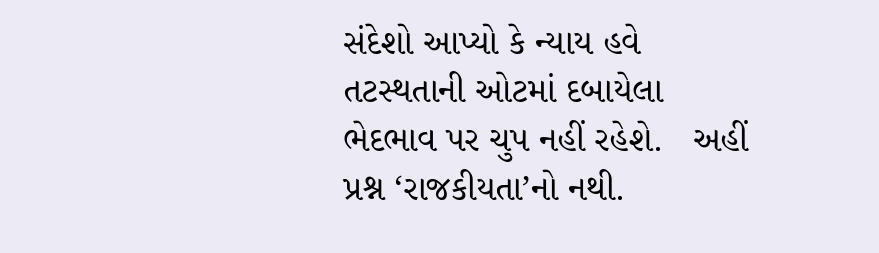સંદેશો આપ્યો કે ન્યાય હવે તટસ્થતાની ઓટમાં દબાયેલા ભેદભાવ પર ચુપ નહીં રહેશે.   અહીં પ્રશ્ન ‘રાજકીયતા’નો નથી.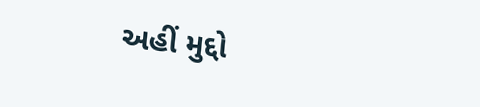અહીં મુદ્દો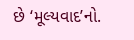છે ‘મૂલ્યવાદ’નો.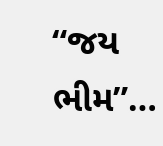“જય ભીમ”…